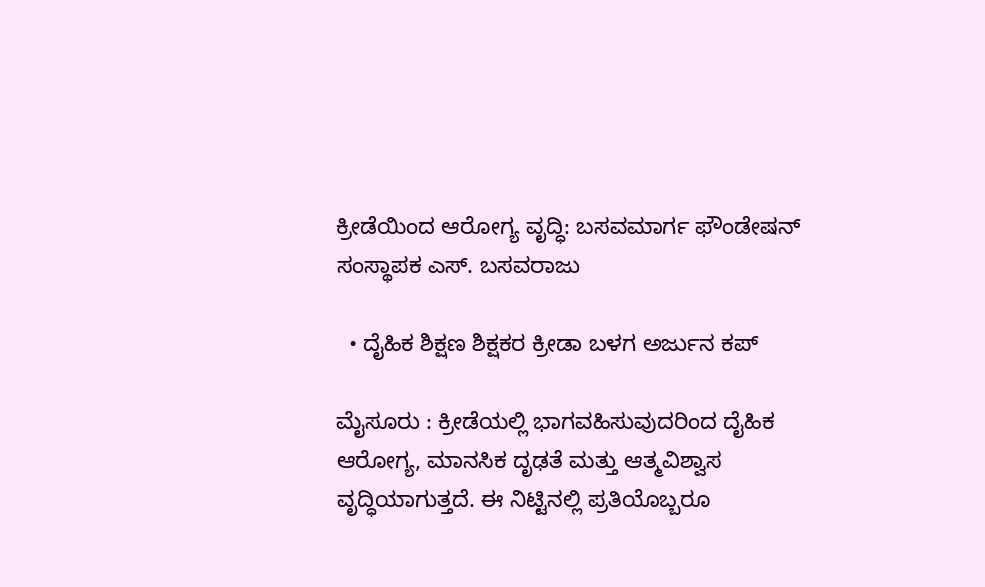ಕ್ರೀಡೆಯಿಂದ ಆರೋಗ್ಯ ವೃದ್ಧಿ: ಬಸವಮಾರ್ಗ ಫೌಂಡೇಷನ್ ಸಂಸ್ಥಾಪಕ ಎಸ್. ಬಸವರಾಜು

  • ದೈಹಿಕ ಶಿಕ್ಷಣ ಶಿಕ್ಷಕರ ಕ್ರೀಡಾ ಬಳಗ ಅರ್ಜುನ ಕಪ್

ಮೈಸೂರು : ಕ್ರೀಡೆಯಲ್ಲಿ ಭಾಗವಹಿಸುವುದರಿಂದ ದೈಹಿಕ ಆರೋಗ್ಯ, ಮಾನಸಿಕ ದೃಢತೆ ಮತ್ತು ಆತ್ಮವಿಶ್ವಾಸ ವೃದ್ಧಿಯಾಗುತ್ತದೆ. ಈ ನಿಟ್ಟಿನಲ್ಲಿ ಪ್ರತಿಯೊಬ್ಬರೂ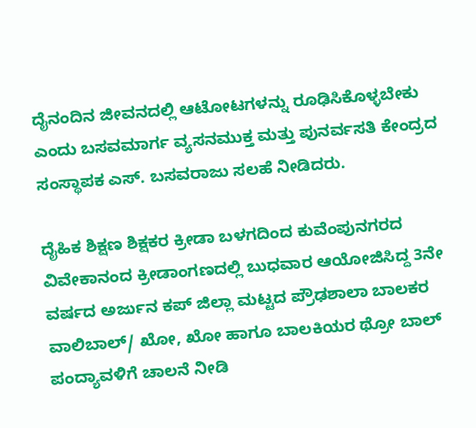ದೈನಂದಿನ ಜೀವನದಲ್ಲಿ ಆಟೋಟಗಳನ್ನು ರೂಢಿಸಿಕೊಳ್ಳಬೇಕು ಎಂದು ಬಸವಮಾರ್ಗ ವ್ಯಸನಮುಕ್ತ ಮತ್ತು ಪುನರ್ವಸತಿ ಕೇಂದ್ರದ ಸಂಸ್ಥಾಪಕ ಎಸ್. ಬಸವರಾಜು ಸಲಹೆ ನೀಡಿದರು.

ದೈಹಿಕ ಶಿಕ್ಷಣ ಶಿಕ್ಷಕರ ಕ್ರೀಡಾ ಬಳಗದಿಂದ ಕುವೆಂಪುನಗರದ ವಿವೇಕಾನಂದ ಕ್ರೀಡಾಂಗಣದಲ್ಲಿ ಬುಧವಾರ ಆಯೋಜಿಸಿದ್ದ 3ನೇ ವರ್ಷದ ಅರ್ಜುನ ಕಪ್ ಜಿಲ್ಲಾ ಮಟ್ಟದ ಪ್ರೌಢಶಾಲಾ ಬಾಲಕರ ವಾಲಿಬಾಲ್/ ಖೋ, ಖೋ ಹಾಗೂ ಬಾಲಕಿಯರ ಥ್ರೋ ಬಾಲ್ ಪಂದ್ಯಾವಳಿಗೆ ಚಾಲನೆ ನೀಡಿ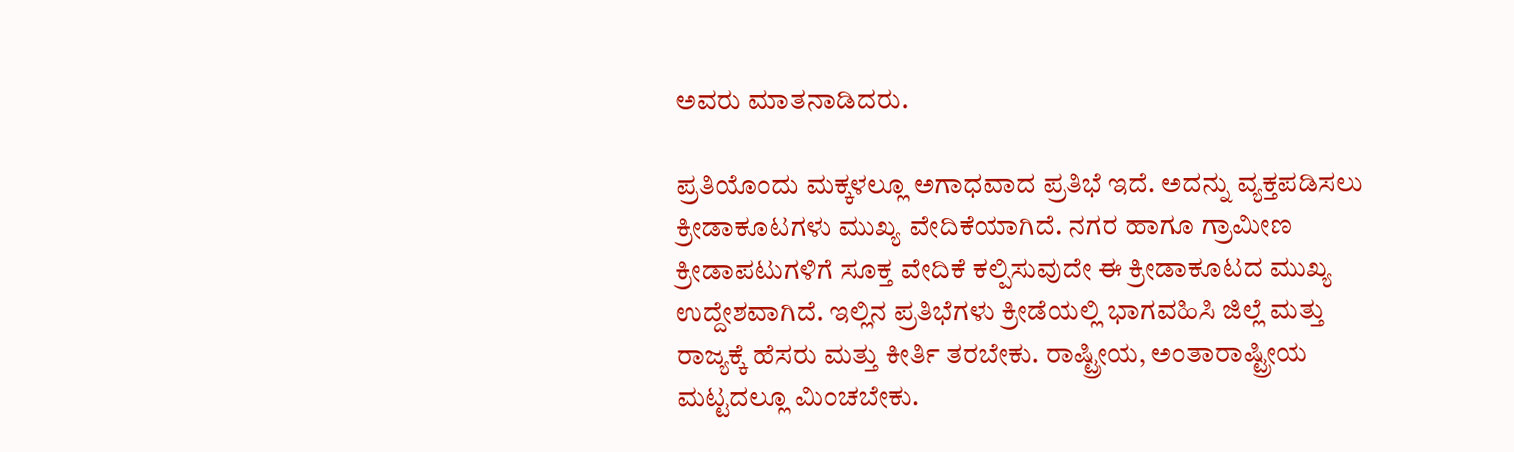ಅವರು ಮಾತನಾಡಿದರು.

ಪ್ರತಿಯೊಂದು ಮಕ್ಕಳಲ್ಲೂ ಅಗಾಧವಾದ ಪ್ರತಿಭೆ ಇದೆ. ಅದನ್ನು ವ್ಯಕ್ತಪಡಿಸಲು ಕ್ರೀಡಾಕೂಟಗಳು ಮುಖ್ಯ ವೇದಿಕೆಯಾಗಿದೆ. ನಗರ ಹಾಗೂ ಗ್ರಾಮೀಣ ಕ್ರೀಡಾಪಟುಗಳಿಗೆ ಸೂಕ್ತ ವೇದಿಕೆ ಕಲ್ಪಿಸುವುದೇ ಈ ಕ್ರೀಡಾಕೂಟದ ಮುಖ್ಯ ಉದ್ದೇಶವಾಗಿದೆ. ಇಲ್ಲಿನ ಪ್ರತಿಭೆಗಳು ಕ್ರೀಡೆಯಲ್ಲಿ ಭಾಗವಹಿಸಿ ಜಿಲ್ಲೆ ಮತ್ತು ರಾಜ್ಯಕ್ಕೆ ಹೆಸರು ಮತ್ತು ಕೀರ್ತಿ ತರಬೇಕು. ರಾಷ್ಟ್ರೀಯ, ಅಂತಾರಾಷ್ಟ್ರೀಯ ಮಟ್ಟದಲ್ಲೂ ಮಿಂಚಬೇಕು.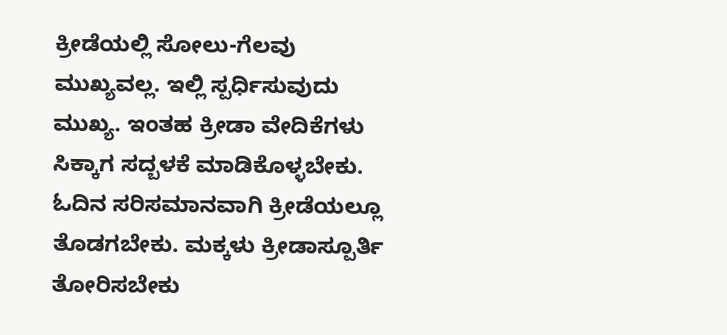ಕ್ರೀಡೆಯಲ್ಲಿ ಸೋಲು-ಗೆಲವು ಮುಖ್ಯವಲ್ಲ. ಇಲ್ಲಿ ಸ್ಪರ್ಧಿಸುವುದು ಮುಖ್ಯ. ಇಂತಹ ಕ್ರೀಡಾ ವೇದಿಕೆಗಳು ಸಿಕ್ಕಾಗ ಸದ್ಬಳಕೆ ಮಾಡಿಕೊಳ್ಳಬೇಕು. ಓದಿನ ಸರಿಸಮಾನವಾಗಿ ಕ್ರೀಡೆಯಲ್ಲೂ ತೊಡಗಬೇಕು. ಮಕ್ಕಳು ಕ್ರೀಡಾಸ್ಪೂರ್ತಿ ತೋರಿಸಬೇಕು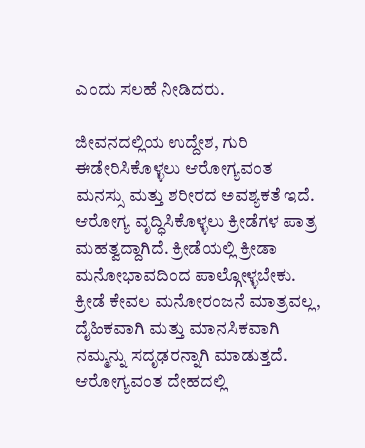ಎಂದು ಸಲಹೆ ನೀಡಿದರು.

ಜೀವನದಲ್ಲಿಯ ಉದ್ದೇಶ, ಗುರಿ ಈಡೇರಿಸಿಕೊಳ್ಳಲು ಆರೋಗ್ಯವಂತ ಮನಸ್ಸು ಮತ್ತು ಶರೀರದ ಅವಶ್ಯಕತೆ ಇದೆ. ಆರೋಗ್ಯ ವೃದ್ಧಿಸಿಕೊಳ್ಳಲು ಕ್ರೀಡೆಗಳ ಪಾತ್ರ ಮಹತ್ವದ್ದಾಗಿದೆ. ಕ್ರೀಡೆಯಲ್ಲಿ ಕ್ರೀಡಾ ಮನೋಭಾವದಿಂದ ಪಾಲ್ಗೋಳ್ಳಬೇಕು. ಕ್ರೀಡೆ ಕೇವಲ ಮನೋರಂಜನೆ ಮಾತ್ರವಲ್ಲ, ದೈಹಿಕವಾಗಿ ಮತ್ತು ಮಾನಸಿಕವಾಗಿ ನಮ್ಮನ್ನು ಸದೃಢರನ್ನಾಗಿ ಮಾಡುತ್ತದೆ. ಆರೋಗ್ಯವಂತ ದೇಹದಲ್ಲಿ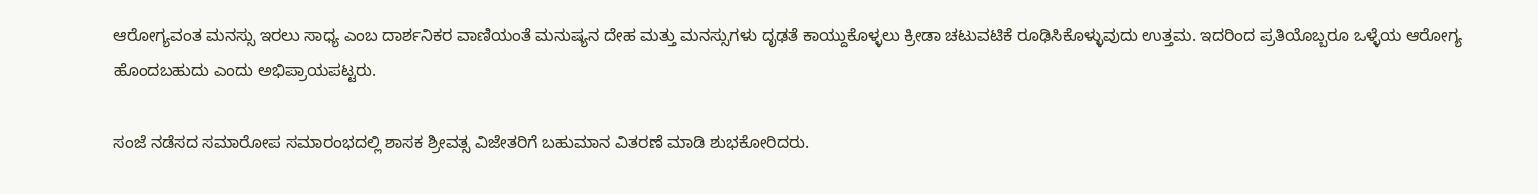ಆರೋಗ್ಯವಂತ ಮನಸ್ಸು ಇರಲು ಸಾಧ್ಯ ಎಂಬ ದಾರ್ಶನಿಕರ ವಾಣಿಯಂತೆ ಮನುಷ್ಯನ ದೇಹ ಮತ್ತು ಮನಸ್ಸುಗಳು ದೃಢತೆ ಕಾಯ್ದುಕೊಳ್ಳಲು ಕ್ರೀಡಾ ಚಟುವಟಿಕೆ ರೂಢಿಸಿಕೊಳ್ಳುವುದು ಉತ್ತಮ. ಇದರಿಂದ ಪ್ರತಿಯೊಬ್ಬರೂ ಒಳ್ಳೆಯ ಆರೋಗ್ಯ ಹೊಂದಬಹುದು ಎಂದು ಅಭಿಪ್ರಾಯಪಟ್ಟರು.

ಸಂಜೆ ನಡೆಸದ ಸಮಾರೋಪ ಸಮಾರಂಭದಲ್ಲಿ ಶಾಸಕ ಶ್ರೀವತ್ಸ ವಿಜೇತರಿಗೆ ಬಹುಮಾನ ವಿತರಣೆ ಮಾಡಿ ಶುಭಕೋರಿದರು.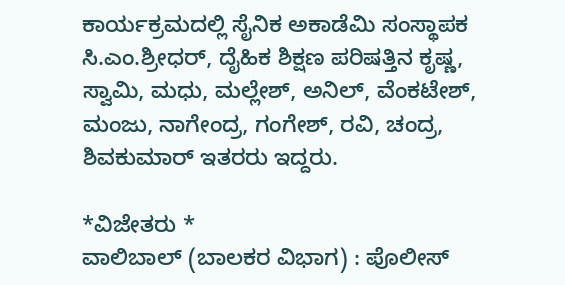ಕಾರ್ಯಕ್ರಮದಲ್ಲಿ ಸೈನಿಕ ಅಕಾಡೆಮಿ ಸಂಸ್ಥಾಪಕ ಸಿ.ಎಂ.ಶ್ರೀಧರ್, ದೈಹಿಕ ಶಿಕ್ಷಣ ಪರಿಷತ್ತಿನ ಕೃಷ್ಣ, ಸ್ವಾಮಿ, ಮಧು, ಮಲ್ಲೇಶ್, ಅನಿಲ್, ವೆಂಕಟೇಶ್, ಮಂಜು, ನಾಗೇಂದ್ರ, ಗಂಗೇಶ್, ರವಿ, ಚಂದ್ರ, ಶಿವಕುಮಾರ್ ಇತರರು ಇದ್ದರು.

*ವಿಜೇತರು *
ವಾಲಿಬಾಲ್ (ಬಾಲಕರ ವಿಭಾಗ) : ಪೊಲೀಸ್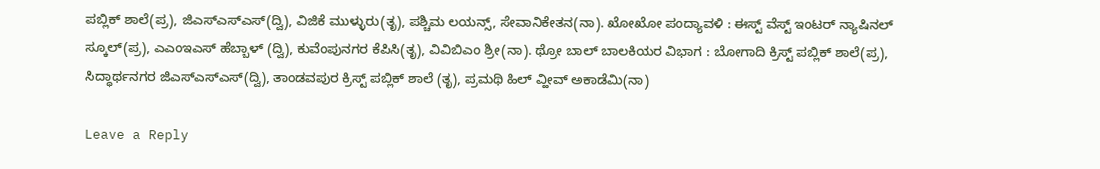ಪಬ್ಲಿಕ್ ಶಾಲೆ(ಪ್ರ), ಜಿಎಸ್‌ಎಸ್‌ಎಸ್(ದ್ವಿ), ವಿಜಿಕೆ ಮುಳ್ಳುರು(ತೃ), ಪಶ್ಚಿಮ ಲಯನ್ಸ್, ಸೇವಾನಿಕೇತನ(ನಾ). ಖೋಖೋ ಪಂದ್ಯಾವಳಿ : ಈಸ್ಟ್ ವೆಸ್ಟ್ ಇಂಟರ್ ನ್ಯಾಷಿನಲ್ ಸ್ಕೂಲ್(ಪ್ರ), ಎಎಂಇಎಸ್ ಹೆಬ್ಬಾಳ್ (ದ್ವಿ), ಕುವೆಂಪುನಗರ ಕೆಪಿಸಿ(ತೃ), ವಿವಿಬಿಎಂ ಶ್ರೀ(ನಾ). ಥ್ರೋ ಬಾಲ್ ಬಾಲಕಿಯರ ವಿಭಾಗ : ಬೋಗಾದಿ ಕ್ರಿಸ್ಟ್ ಪಬ್ಲಿಕ್ ಶಾಲೆ(ಪ್ರ), ಸಿದ್ಧಾರ್ಥನಗರ ಜಿಎಸ್‌ಎಸ್‌ಎಸ್(ದ್ವಿ), ತಾಂಡವಪುರ ಕ್ರಿಸ್ಟ್ ಪಬ್ಲಿಕ್ ಶಾಲೆ (ತೃ), ಪ್ರಮಥಿ ಹಿಲ್ ವ್ಹೀವ್ ಅಕಾಡೆಮಿ(ನಾ)

Leave a Reply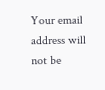Your email address will not be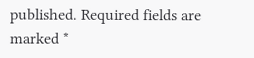published. Required fields are marked *